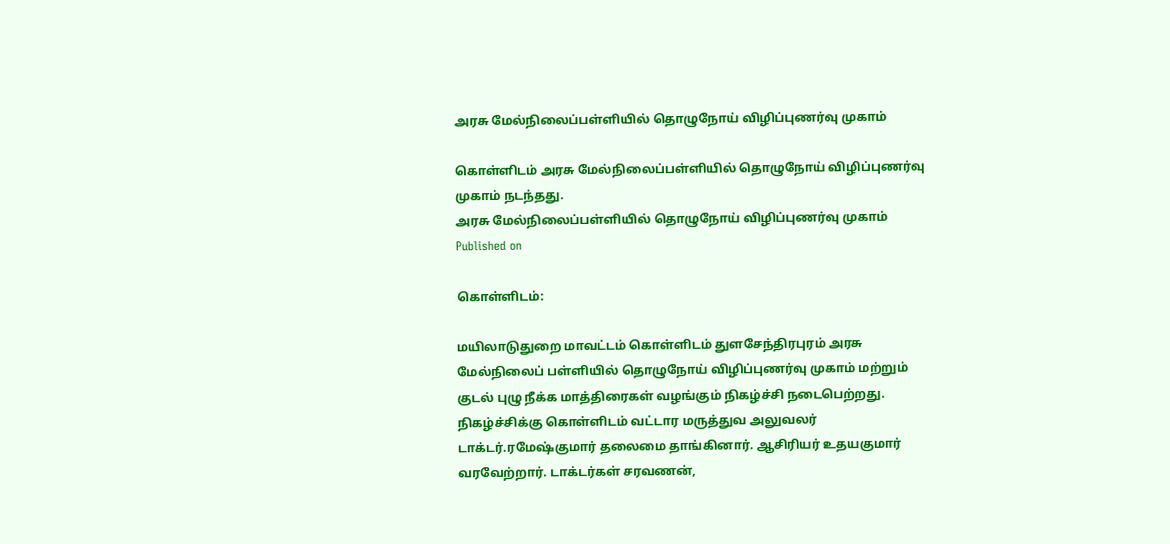அரசு மேல்நிலைப்பள்ளியில் தொழுநோய் விழிப்புணர்வு முகாம்

கொள்ளிடம் அரசு மேல்நிலைப்பள்ளியில் தொழுநோய் விழிப்புணர்வு முகாம் நடந்தது.
அரசு மேல்நிலைப்பள்ளியில் தொழுநோய் விழிப்புணர்வு முகாம்
Published on

கொள்ளிடம்:

மயிலாடுதுறை மாவட்டம் கொள்ளிடம் துளசேந்திரபுரம் அரசு மேல்நிலைப் பள்ளியில் தொழுநோய் விழிப்புணர்வு முகாம் மற்றும் குடல் புழு நீக்க மாத்திரைகள் வழங்கும் நிகழ்ச்சி நடைபெற்றது. நிகழ்ச்சிக்கு கொள்ளிடம் வட்டார மருத்துவ அலுவலர் டாக்டர்.ரமேஷ்குமார் தலைமை தாங்கினார். ஆசிரியர் உதயகுமார் வரவேற்றார். டாக்டர்கள் சரவணன்,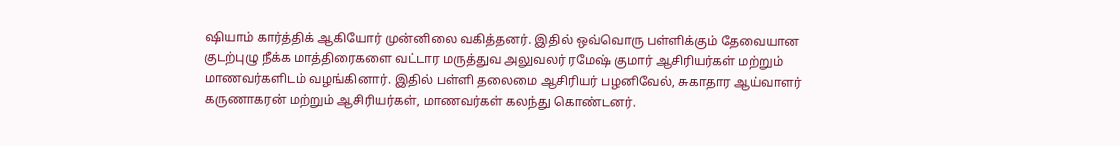ஷியாம் கார்த்திக் ஆகியோர் முன்னிலை வகித்தனர். இதில் ஒவ்வொரு பள்ளிக்கும் தேவையான குடற்புழு நீக்க மாத்திரைகளை வட்டார மருத்துவ அலுவலர் ரமேஷ் குமார் ஆசிரியர்கள் மற்றும் மாணவர்களிடம் வழங்கினார். இதில் பள்ளி தலைமை ஆசிரியர் பழனிவேல், சுகாதார ஆய்வாளர் கருணாகரன் மற்றும் ஆசிரியர்கள், மாணவர்கள் கலந்து கொண்டனர்.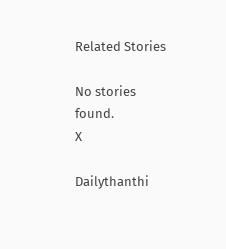Related Stories

No stories found.
X

Dailythanthi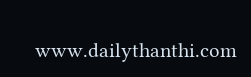www.dailythanthi.com